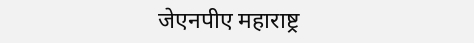जेएनपीए महाराष्ट्र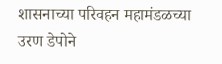शासनाच्या परिवहन महामंडळच्या उरण डेपोने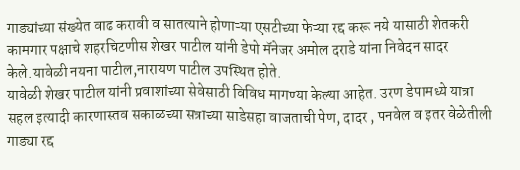गाड्यांच्या संख्येत वाढ करावी व सातत्याने होणाऱ्या एसटीच्या फेऱ्या रद्द करू नये यासाठी शेतकरी कामगार पक्षाचे शहरचिटणीस शेखर पाटील यांनी डेपो मॅनेजर अमोल दराडे यांना निवेदन सादर केले.यावेळी नयना पाटील,नारायण पाटील उपस्थित होते.
यावेळी शेखर पाटील यांनी प्रवाशांच्या सेवेसाठी विविध मागण्या केल्या आहेत. उरण डेपामध्ये यात्रा सहल इत्यादी कारणास्तव सकाळच्या सत्राच्या साडेसहा वाजताची पेण, दादर , पनवेल व इतर वेळेतीली गाड्या रद्द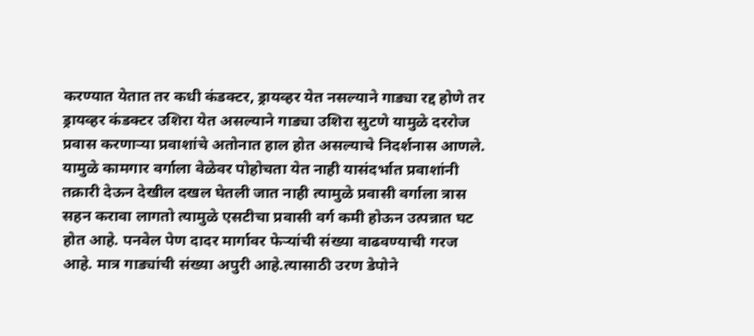करण्यात येतात तर कधी कंडक्टर, ड्रायव्हर येत नसल्याने गाड्या रद्द होणे तर ड्रायव्हर कंडक्टर उशिरा येत असल्याने गाड्या उशिरा सुटणे यामुळे दररोज प्रवास करणाऱ्या प्रवाशांचे अतोनात हाल होत असल्याचे निदर्शनास आणले.
यामुळे कामगार वर्गाला वेळेवर पोहोचता येत नाही यासंदर्भात प्रवाशांनी तक्रारी देऊन देखील दखल घेतली जात नाही त्यामुळे प्रवासी वर्गाला त्रास सहन करावा लागतो त्यामुळे एसटीचा प्रवासी वर्ग कमी होऊन उत्पन्नात घट होत आहे. पनवेल पेण दादर मार्गावर फेऱ्यांची संख्या वाढवण्याची गरज आहे. मात्र गाड्यांची संख्या अपुरी आहे.त्यासाठी उरण डेपोने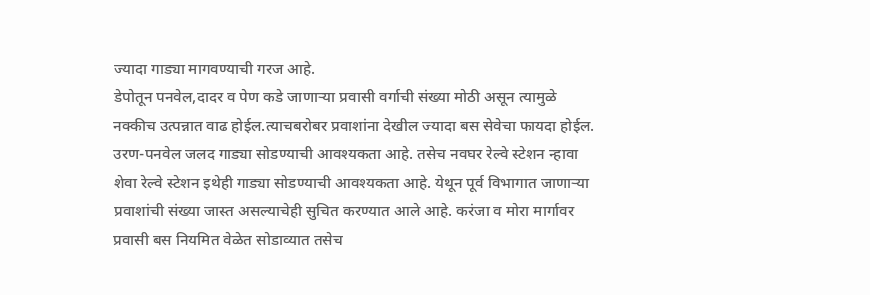ज्यादा गाड्या मागवण्याची गरज आहे.
डेपोतून पनवेल,दादर व पेण कडे जाणाऱ्या प्रवासी वर्गाची संख्या मोठी असून त्यामुळे नक्कीच उत्पन्नात वाढ होईल.त्याचबरोबर प्रवाशांना देखील ज्यादा बस सेवेचा फायदा होईल. उरण-पनवेल जलद गाड्या सोडण्याची आवश्यकता आहे. तसेच नवघर रेल्वे स्टेशन न्हावा शेवा रेल्वे स्टेशन इथेही गाड्या सोडण्याची आवश्यकता आहे. येथून पूर्व विभागात जाणाऱ्या प्रवाशांची संख्या जास्त असल्याचेही सुचित करण्यात आले आहे. करंजा व मोरा मार्गावर प्रवासी बस नियमित वेळेत सोडाव्यात तसेच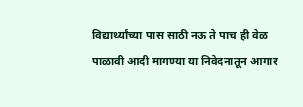विद्यार्थ्यांच्या पास साठी नऊ ते पाच ही वेळ पाळावी आदी मागण्या या निवेदनातून आगार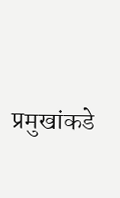प्रमुखांकडे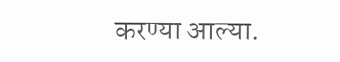करण्या आल्या.